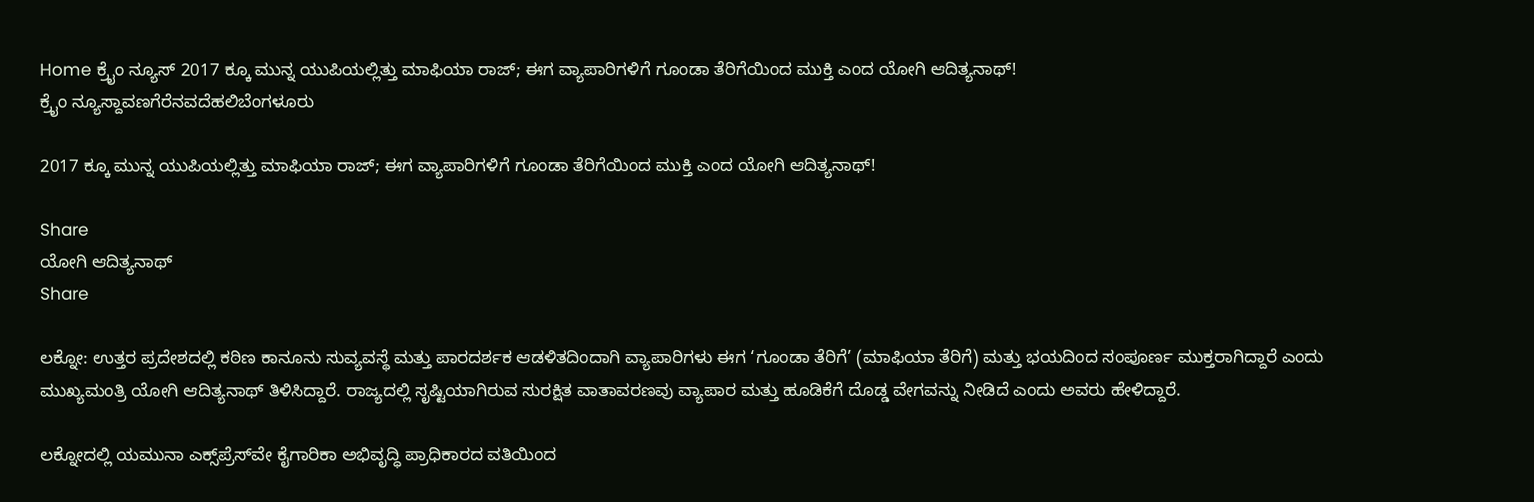Home ಕ್ರೈಂ ನ್ಯೂಸ್ 2017 ಕ್ಕೂ ಮುನ್ನ ಯುಪಿಯಲ್ಲಿತ್ತು ಮಾಫಿಯಾ ರಾಜ್; ಈಗ ವ್ಯಾಪಾರಿಗಳಿಗೆ ಗೂಂಡಾ ತೆರಿಗೆಯಿಂದ ಮುಕ್ತಿ ಎಂದ ಯೋಗಿ ಆದಿತ್ಯನಾಥ್!
ಕ್ರೈಂ ನ್ಯೂಸ್ದಾವಣಗೆರೆನವದೆಹಲಿಬೆಂಗಳೂರು

2017 ಕ್ಕೂ ಮುನ್ನ ಯುಪಿಯಲ್ಲಿತ್ತು ಮಾಫಿಯಾ ರಾಜ್; ಈಗ ವ್ಯಾಪಾರಿಗಳಿಗೆ ಗೂಂಡಾ ತೆರಿಗೆಯಿಂದ ಮುಕ್ತಿ ಎಂದ ಯೋಗಿ ಆದಿತ್ಯನಾಥ್!

Share
ಯೋಗಿ ಆದಿತ್ಯನಾಥ್
Share

ಲಕ್ನೋ: ಉತ್ತರ ಪ್ರದೇಶದಲ್ಲಿ ಕಠಿಣ ಕಾನೂನು ಸುವ್ಯವಸ್ಥೆ ಮತ್ತು ಪಾರದರ್ಶಕ ಆಡಳಿತದಿಂದಾಗಿ ವ್ಯಾಪಾರಿಗಳು ಈಗ ‘ಗೂಂಡಾ ತೆರಿಗೆ’ (ಮಾಫಿಯಾ ತೆರಿಗೆ) ಮತ್ತು ಭಯದಿಂದ ಸಂಪೂರ್ಣ ಮುಕ್ತರಾಗಿದ್ದಾರೆ ಎಂದು ಮುಖ್ಯಮಂತ್ರಿ ಯೋಗಿ ಆದಿತ್ಯನಾಥ್ ತಿಳಿಸಿದ್ದಾರೆ. ರಾಜ್ಯದಲ್ಲಿ ಸೃಷ್ಟಿಯಾಗಿರುವ ಸುರಕ್ಷಿತ ವಾತಾವರಣವು ವ್ಯಾಪಾರ ಮತ್ತು ಹೂಡಿಕೆಗೆ ದೊಡ್ಡ ವೇಗವನ್ನು ನೀಡಿದೆ ಎಂದು ಅವರು ಹೇಳಿದ್ದಾರೆ.

ಲಕ್ನೋದಲ್ಲಿ ಯಮುನಾ ಎಕ್ಸ್‌ಪ್ರೆಸ್‌ವೇ ಕೈಗಾರಿಕಾ ಅಭಿವೃದ್ಧಿ ಪ್ರಾಧಿಕಾರದ ವತಿಯಿಂದ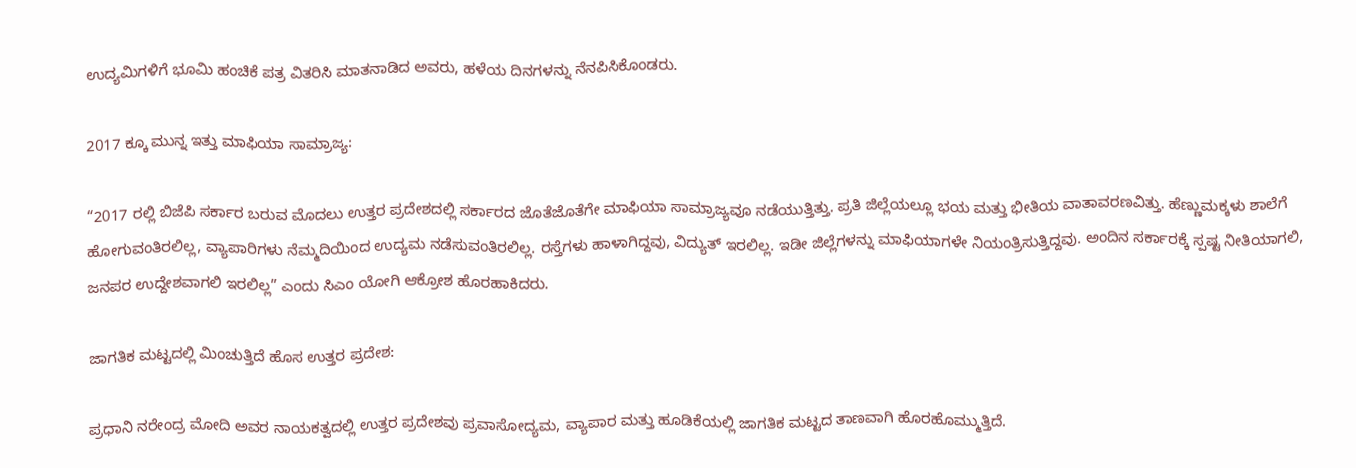ಉದ್ಯಮಿಗಳಿಗೆ ಭೂಮಿ ಹಂಚಿಕೆ ಪತ್ರ ವಿತರಿಸಿ ಮಾತನಾಡಿದ ಅವರು, ಹಳೆಯ ದಿನಗಳನ್ನು ನೆನಪಿಸಿಕೊಂಡರು.

2017 ಕ್ಕೂ ಮುನ್ನ ಇತ್ತು ಮಾಫಿಯಾ ಸಾಮ್ರಾಜ್ಯ:

“2017 ರಲ್ಲಿ ಬಿಜೆಪಿ ಸರ್ಕಾರ ಬರುವ ಮೊದಲು ಉತ್ತರ ಪ್ರದೇಶದಲ್ಲಿ ಸರ್ಕಾರದ ಜೊತೆಜೊತೆಗೇ ಮಾಫಿಯಾ ಸಾಮ್ರಾಜ್ಯವೂ ನಡೆಯುತ್ತಿತ್ತು. ಪ್ರತಿ ಜಿಲ್ಲೆಯಲ್ಲೂ ಭಯ ಮತ್ತು ಭೀತಿಯ ವಾತಾವರಣವಿತ್ತು. ಹೆಣ್ಣುಮಕ್ಕಳು ಶಾಲೆಗೆ ಹೋಗುವಂತಿರಲಿಲ್ಲ, ವ್ಯಾಪಾರಿಗಳು ನೆಮ್ಮದಿಯಿಂದ ಉದ್ಯಮ ನಡೆಸುವಂತಿರಲಿಲ್ಲ. ರಸ್ತೆಗಳು ಹಾಳಾಗಿದ್ದವು, ವಿದ್ಯುತ್ ಇರಲಿಲ್ಲ. ಇಡೀ ಜಿಲ್ಲೆಗಳನ್ನು ಮಾಫಿಯಾಗಳೇ ನಿಯಂತ್ರಿಸುತ್ತಿದ್ದವು. ಅಂದಿನ ಸರ್ಕಾರಕ್ಕೆ ಸ್ಪಷ್ಟ ನೀತಿಯಾಗಲಿ, ಜನಪರ ಉದ್ದೇಶವಾಗಲಿ ಇರಲಿಲ್ಲ” ಎಂದು ಸಿಎಂ ಯೋಗಿ ಆಕ್ರೋಶ ಹೊರಹಾಕಿದರು.

ಜಾಗತಿಕ ಮಟ್ಟದಲ್ಲಿ ಮಿಂಚುತ್ತಿದೆ ಹೊಸ ಉತ್ತರ ಪ್ರದೇಶ:

ಪ್ರಧಾನಿ ನರೇಂದ್ರ ಮೋದಿ ಅವರ ನಾಯಕತ್ವದಲ್ಲಿ ಉತ್ತರ ಪ್ರದೇಶವು ಪ್ರವಾಸೋದ್ಯಮ, ವ್ಯಾಪಾರ ಮತ್ತು ಹೂಡಿಕೆಯಲ್ಲಿ ಜಾಗತಿಕ ಮಟ್ಟದ ತಾಣವಾಗಿ ಹೊರಹೊಮ್ಮುತ್ತಿದೆ.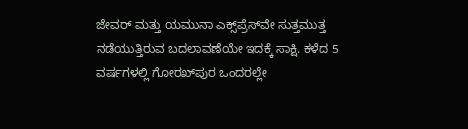ಜೇವರ್ ಮತ್ತು ಯಮುನಾ ಎಕ್ಸ್‌ಪ್ರೆಸ್‌ವೇ ಸುತ್ತಮುತ್ತ ನಡೆಯುತ್ತಿರುವ ಬದಲಾವಣೆಯೇ ಇದಕ್ಕೆ ಸಾಕ್ಷಿ. ಕಳೆದ 5 ವರ್ಷಗಳಲ್ಲಿ ಗೋರಖ್‌ಪುರ ಒಂದರಲ್ಲೇ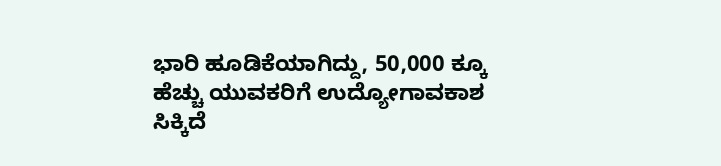ಭಾರಿ ಹೂಡಿಕೆಯಾಗಿದ್ದು, 50,000 ಕ್ಕೂ ಹೆಚ್ಚು ಯುವಕರಿಗೆ ಉದ್ಯೋಗಾವಕಾಶ ಸಿಕ್ಕಿದೆ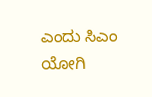ಎಂದು ಸಿಎಂ ಯೋಗಿ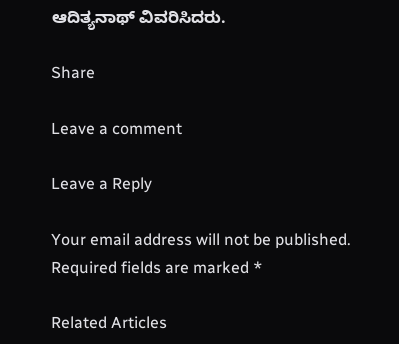ಆದಿತ್ಯನಾಥ್ ವಿವರಿಸಿದರು.

Share

Leave a comment

Leave a Reply

Your email address will not be published. Required fields are marked *

Related Articles